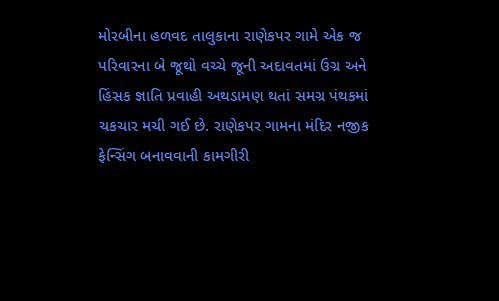મોરબીના હળવદ તાલુકાના રાણેકપર ગામે એક જ પરિવારના બે જૂથો વચ્ચે જૂની અદાવતમાં ઉગ્ર અને હિંસક જ્ઞાતિ પ્રવાહી અથડામણ થતાં સમગ્ર પંથકમાં ચકચાર મચી ગઈ છે. રાણેકપર ગામના મંદિર નજીક ફેન્સિંગ બનાવવાની કામગીરી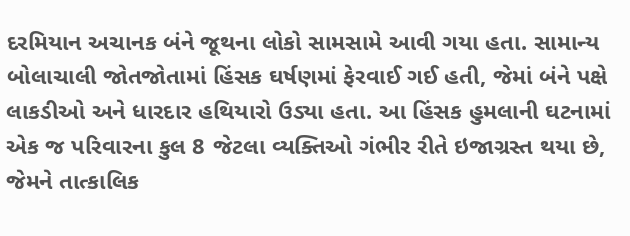દરમિયાન અચાનક બંને જૂથના લોકો સામસામે આવી ગયા હતા. સામાન્ય બોલાચાલી જોતજોતામાં હિંસક ઘર્ષણમાં ફેરવાઈ ગઈ હતી, જેમાં બંને પક્ષે લાકડીઓ અને ધારદાર હથિયારો ઉડ્યા હતા. આ હિંસક હુમલાની ઘટનામાં એક જ પરિવારના કુલ 8 જેટલા વ્યક્તિઓ ગંભીર રીતે ઇજાગ્રસ્ત થયા છે, જેમને તાત્કાલિક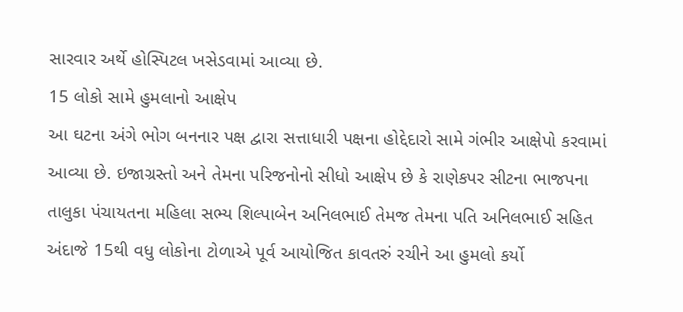સારવાર અર્થે હોસ્પિટલ ખસેડવામાં આવ્યા છે.
15 લોકો સામે હુમલાનો આક્ષેપ
આ ઘટના અંગે ભોગ બનનાર પક્ષ દ્વારા સત્તાધારી પક્ષના હોદ્દેદારો સામે ગંભીર આક્ષેપો કરવામાં આવ્યા છે. ઇજાગ્રસ્તો અને તેમના પરિજનોનો સીધો આક્ષેપ છે કે રાણેકપર સીટના ભાજપના તાલુકા પંચાયતના મહિલા સભ્ય શિલ્પાબેન અનિલભાઈ તેમજ તેમના પતિ અનિલભાઈ સહિત અંદાજે 15થી વધુ લોકોના ટોળાએ પૂર્વ આયોજિત કાવતરું રચીને આ હુમલો કર્યો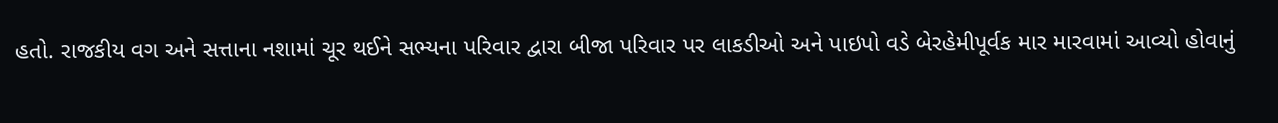હતો. રાજકીય વગ અને સત્તાના નશામાં ચૂર થઈને સભ્યના પરિવાર દ્વારા બીજા પરિવાર પર લાકડીઓ અને પાઇપો વડે બેરહેમીપૂર્વક માર મારવામાં આવ્યો હોવાનું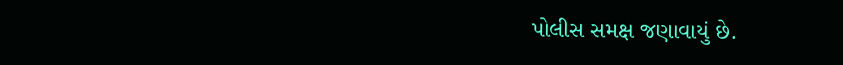પોલીસ સમક્ષ જણાવાયું છે.